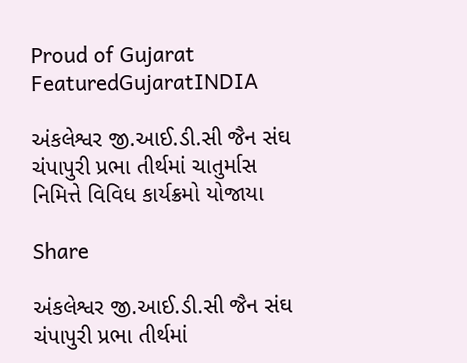Proud of Gujarat
FeaturedGujaratINDIA

અંકલેશ્વર જી.આઈ.ડી.સી જૈન સંઘ ચંપાપુરી પ્રભા તીર્થમાં ચાતુર્માસ નિમિત્તે વિવિધ કાર્યક્રમો યોજાયા

Share

અંકલેશ્વર જી.આઈ.ડી.સી જૈન સંઘ ચંપાપુરી પ્રભા તીર્થમાં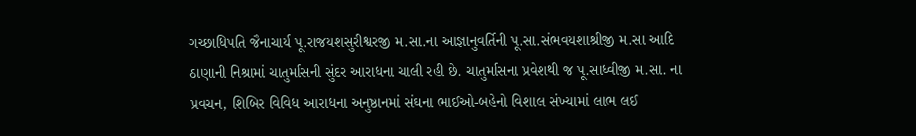ગચ્છાધિપતિ જૈનાચાર્ય પૂ.રાજયશસુરીશ્વરજી મ.સા.ના આજ્ઞાનુવર્તિની પૂ.સા.સંભવયશાશ્રીજી મ.સા આદિ ઠાણાની નિશ્રામાં ચાતુર્માસની સુંદર આરાધના ચાલી રહી છે. ચાતુર્માસના પ્રવેશથી જ પૂ.સાધ્વીજી મ.સા. ના પ્રવચન, શિબિર વિવિધ આરાધના અનુષ્ઠાનમાં સંઘના ભાઈઓ-બહેનો વિશાલ સંખ્યામાં લાભ લઈ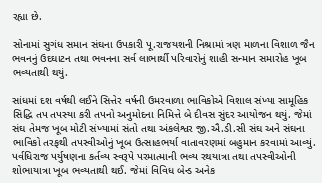રહ્યા છે.

સોનામાં સુગંધ સમાન સંઘના ઉપકારી પૂ.રાજયશની નિશ્રામાં ત્રણ માળના વિશાળ જૈન ભવનનું ઉદઘાટન તથા ભવનના સર્વ લાભાર્થી પરિવારોનું શાહી સન્માન સમારોહ ખૂબ ભવ્યતાથી થયું.

સાંધમાં દશ વર્ષથી લઈને સિત્તેર વર્ષની ઉમરવાળા ભાવિકોએ વિશાલ સંખ્યા સામૂહિક સિદ્ધિ તપ તપસ્યા કરી તપનો અનુમોદના નિમિત્તે બે દીવસ સુંદર આયોજન થયું. જેમાં સંઘ તેમજ ખૂબ મોટી સંખ્યામાં સંતો તથા અંકલેશ્વર જી.ઐ.ડી.સી સંઘ અને સંઘના ભાવિકો તરફથી તપસ્વીઓનું ખૂબ ઉત્સાહભર્યા વાતાવરણમાં બહુમાન કરવામાં આવ્યું.
પર્વધિરાજ પર્યુષણના કર્તવ્ય સ્વરૂપે પરમાત્માની ભવ્ય રથયાત્રા તથા તપસ્વીઓની શોભાયાત્રા ખૂબ ભવ્યતાથી થઈ. જેમાં વિવિધ બેન્ડ અનેક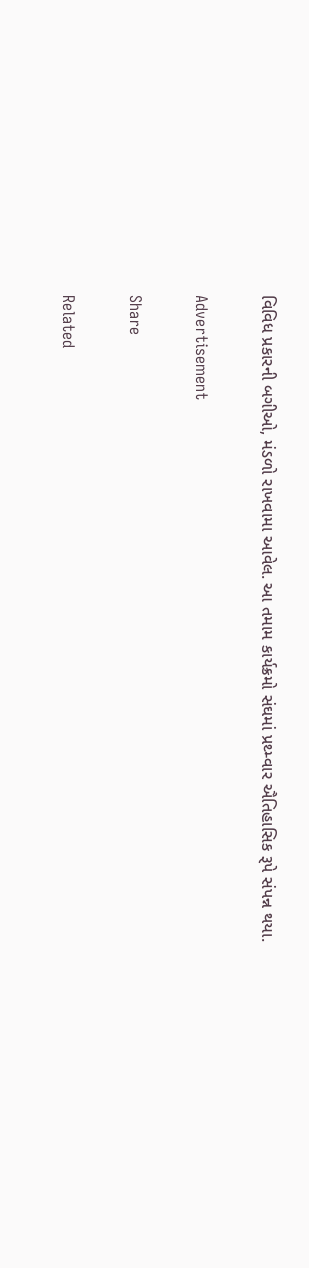વિવિધ પ્રકારની બગીઓ, મંડળો રાખવામા આવેલ. આ તમામ કાર્યક્રમો સંઘમાં પ્રથ્મ્વાર ઐતિહાસિક રૂપે સંપન્ન થયા.

Advertisement

Share

Related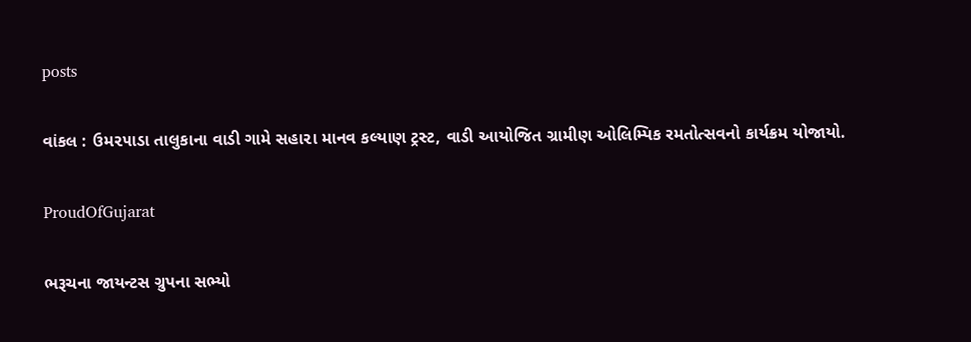posts

વાંકલ : ઉમ૨૫ાડા તાલુકાના વાડી ગામે સહા૨ા માનવ કલ્યાણ ટ્રસ્ટ, વાડી આયોજિત ગ્રામીણ ઓલિમ્પિક રમતોત્સવનો કાર્યક્રમ યોજાયો.

ProudOfGujarat

ભરૂચના જાયન્ટસ ગ્રુપના સભ્યો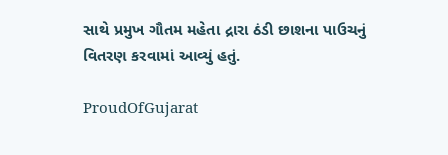સાથે પ્રમુખ ગૌતમ મહેતા દ્રારા ઠંડી છાશના પાઉચનું વિતરણ કરવામાં આવ્યું હતું.

ProudOfGujarat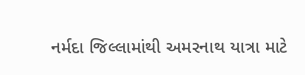નર્મદા જિલ્લામાંથી અમરનાથ યાત્રા માટે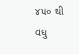૪૫૦ થી વધુ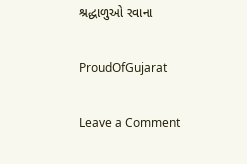શ્રદ્ધાળુઓ રવાના

ProudOfGujarat

Leave a Comment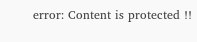error: Content is protected !!